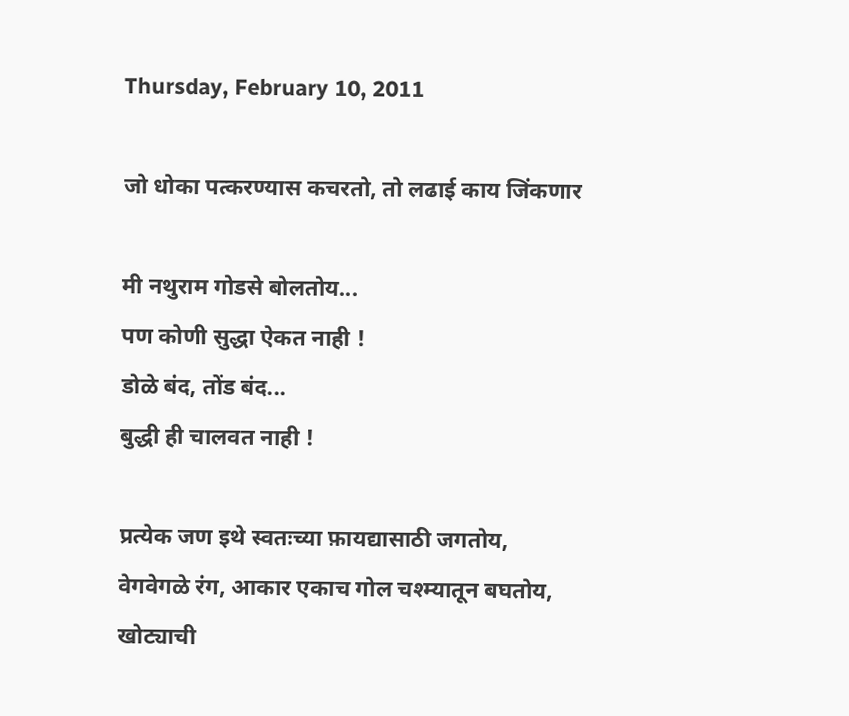Thursday, February 10, 2011

जो धोका पत्करण्यास कचरतो, तो लढाई काय जिंकणार

मी नथुराम गोडसे बोलतोय...
पण कोणी सुद्धा ऐकत नाही !
डोळे बंद, तोंड बंद...
बुद्धी ही चालवत नाही !

प्रत्येक जण इथे स्वतःच्या फ़ायद्यासाठी जगतोय,
वेगवेगळे रंग, आकार एकाच गोल चश्म्यातून बघतोय,
खोट्याची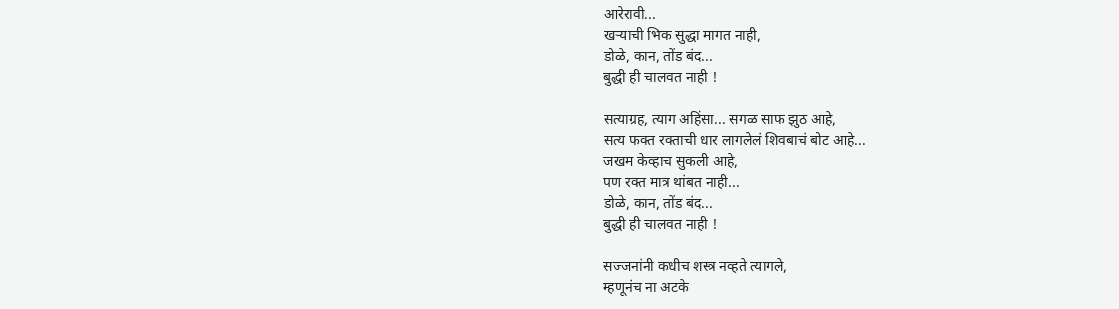आरेरावी...
खऱ्याची भिक सुद्धा मागत नाही,
डोळे, कान, तोंड बंद...
बुद्धी ही चालवत नाही !

सत्याग्रह, त्याग अहिंसा... सगळ साफ झुठ आहे,
सत्य फक्त रक्ताची धार लागलेलं शिवबाचं बोट आहे...
जखम केव्हाच सुकली आहे,
पण रक्त मात्र थांबत नाही...
डोळे, कान, तोंड बंद...
बुद्धी ही चालवत नाही !

सज्जनांनी कधीच शस्त्र नव्हते त्यागले,
म्हणूनंच ना अटके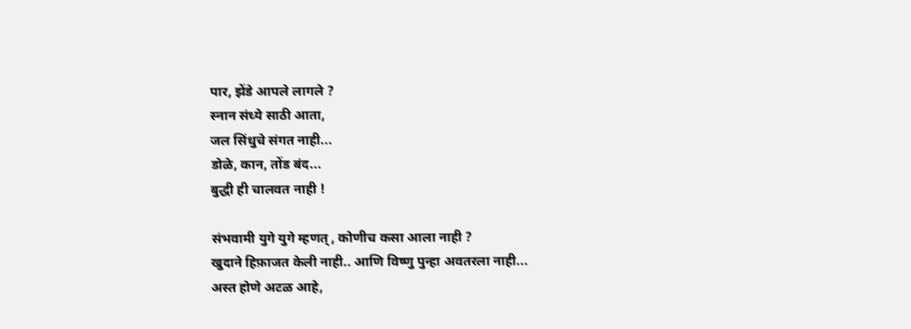पार, झेंडे आपले लागले ?
स्नान संध्ये साठी आता,
जल सिंधुचे संगत नाही...
डोळे, कान, तोंड बंद...
बुद्धी ही चालवत नाही !

संभवामी युगे युगे म्हणत्, कोणीच कसा आला नाही ?
खुदाने हिफ़ाजत केली नाही.. आणि विष्णु पुन्हा अवतरला नाही...
अस्त होणे अटळ आहे,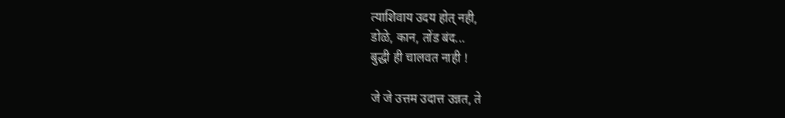त्याशिवाय उदय होत् नही,
डोळे, कान, तोंड बंद...
बुद्धी ही चालवत नाही !

जे जे उत्तम उदात्त उन्नत, ते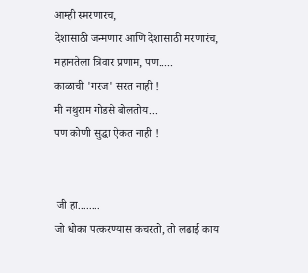आम्ही स्मरणारच,
देशासाठी जन्मणार आणि देशासाठी मरणारंच,
महानतेला त्रिवार प्रणाम, पण.....
काळाची 'गरज' सरत नाही !
मी नथुराम गोडसे बोलतोय...
पण कोणी सुद्धा ऐकत नाही !


 जी हा........
जो धोका पत्करण्यास कचरतो, तो लढाई काय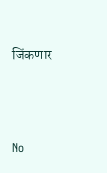जिंकणार



No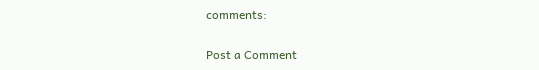comments:

Post a Comment